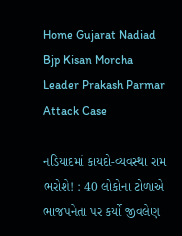Home Gujarat Nadiad Bjp Kisan Morcha Leader Prakash Parmar Attack Case

નડિયાદમાં કાયદો-વ્યવસ્થા રામ ભરોશે! : 40 લોકોના ટોળાએ ભાજપનેતા પર કર્યો જીવલેણ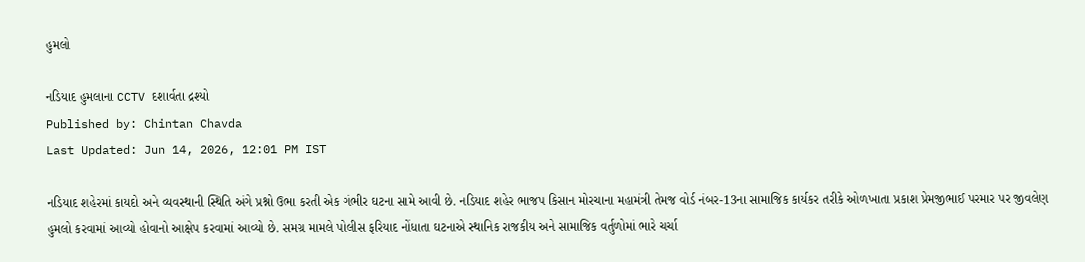હુમલો

નડિયાદ હુમલાના CCTV દશાર્વતા દ્રશ્યો
Published by: Chintan Chavda
Last Updated: Jun 14, 2026, 12:01 PM IST

નડિયાદ શહેરમાં કાયદો અને વ્યવસ્થાની સ્થિતિ અંગે પ્રશ્નો ઉભા કરતી એક ગંભીર ઘટના સામે આવી છે. નડિયાદ શહેર ભાજપ કિસાન મોરચાના મહામંત્રી તેમજ વોર્ડ નંબર-13ના સામાજિક કાર્યકર તરીકે ઓળખાતા પ્રકાશ પ્રેમજીભાઈ પરમાર પર જીવલેણ હુમલો કરવામાં આવ્યો હોવાનો આક્ષેપ કરવામાં આવ્યો છે. સમગ્ર મામલે પોલીસ ફરિયાદ નોંધાતા ઘટનાએ સ્થાનિક રાજકીય અને સામાજિક વર્તુળોમાં ભારે ચર્ચા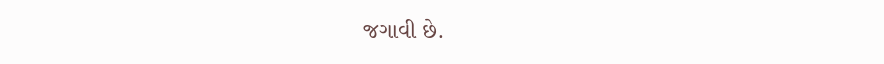જગાવી છે.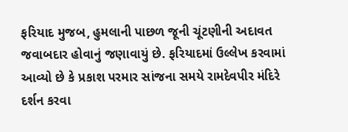ફરિયાદ મુજબ, હુમલાની પાછળ જૂની ચૂંટણીની અદાવત જવાબદાર હોવાનું જણાવાયું છે. ફરિયાદમાં ઉલ્લેખ કરવામાં આવ્યો છે કે પ્રકાશ પરમાર સાંજના સમયે રામદેવપીર મંદિરે દર્શન કરવા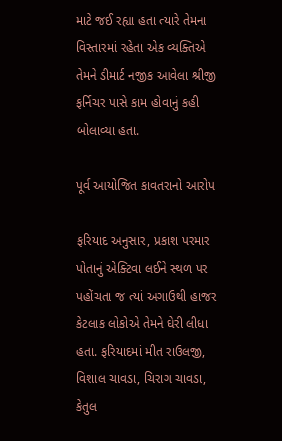માટે જઈ રહ્યા હતા ત્યારે તેમના વિસ્તારમાં રહેતા એક વ્યક્તિએ તેમને ડીમાર્ટ નજીક આવેલા શ્રીજી ફર્નિચર પાસે કામ હોવાનું કહી બોલાવ્યા હતા.

પૂર્વ આયોજિત કાવતરાનો આરોપ

ફરિયાદ અનુસાર, પ્રકાશ પરમાર પોતાનું એક્ટિવા લઈને સ્થળ પર પહોંચતા જ ત્યાં અગાઉથી હાજર કેટલાક લોકોએ તેમને ઘેરી લીધા હતા. ફરિયાદમાં મીત રાઉલજી, વિશાલ ચાવડા, ચિરાગ ચાવડા, કેતુલ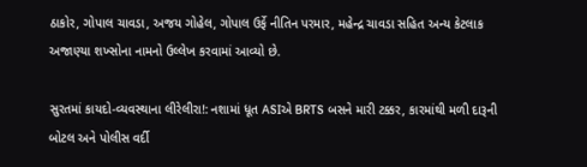ઠાકોર, ગોપાલ ચાવડા, અજય ગોહેલ, ગોપાલ ઉર્ફે નીતિન પરમાર, મહેન્દ્ર ચાવડા સહિત અન્ય કેટલાક અજાણ્યા શખ્સોના નામનો ઉલ્લેખ કરવામાં આવ્યો છે.

સુરતમાં કાયદો-વ્યવસ્થાના લીરેલીરા!: નશામાં ધૂત ASIએ BRTS બસને મારી ટક્કર, કારમાંથી મળી દારૂની બોટલ અને પોલીસ વર્દી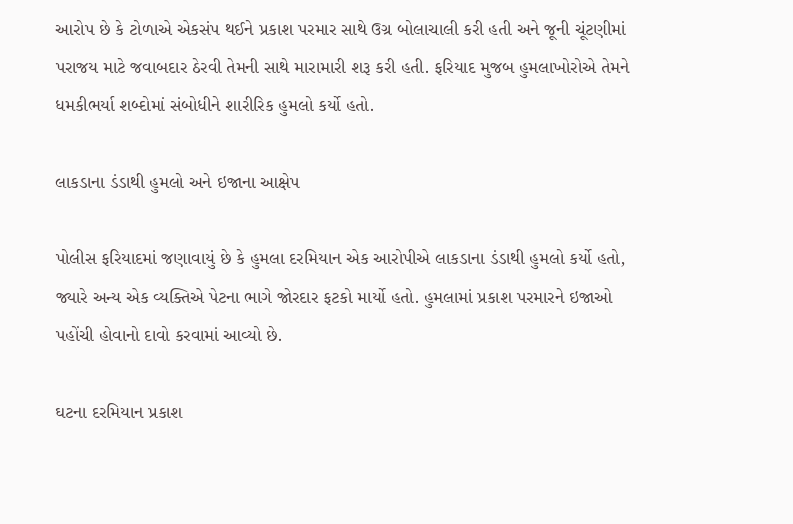આરોપ છે કે ટોળાએ એકસંપ થઈને પ્રકાશ પરમાર સાથે ઉગ્ર બોલાચાલી કરી હતી અને જૂની ચૂંટણીમાં પરાજય માટે જવાબદાર ઠેરવી તેમની સાથે મારામારી શરૂ કરી હતી. ફરિયાદ મુજબ હુમલાખોરોએ તેમને ધમકીભર્યા શબ્દોમાં સંબોધીને શારીરિક હુમલો કર્યો હતો.

લાકડાના ડંડાથી હુમલો અને ઇજાના આક્ષેપ

પોલીસ ફરિયાદમાં જણાવાયું છે કે હુમલા દરમિયાન એક આરોપીએ લાકડાના ડંડાથી હુમલો કર્યો હતો, જ્યારે અન્ય એક વ્યક્તિએ પેટના ભાગે જોરદાર ફટકો માર્યો હતો. હુમલામાં પ્રકાશ પરમારને ઇજાઓ પહોંચી હોવાનો દાવો કરવામાં આવ્યો છે.

ઘટના દરમિયાન પ્રકાશ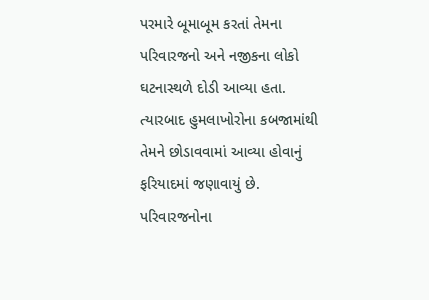પરમારે બૂમાબૂમ કરતાં તેમના પરિવારજનો અને નજીકના લોકો ઘટનાસ્થળે દોડી આવ્યા હતા. ત્યારબાદ હુમલાખોરોના કબજામાંથી તેમને છોડાવવામાં આવ્યા હોવાનું ફરિયાદમાં જણાવાયું છે. પરિવારજનોના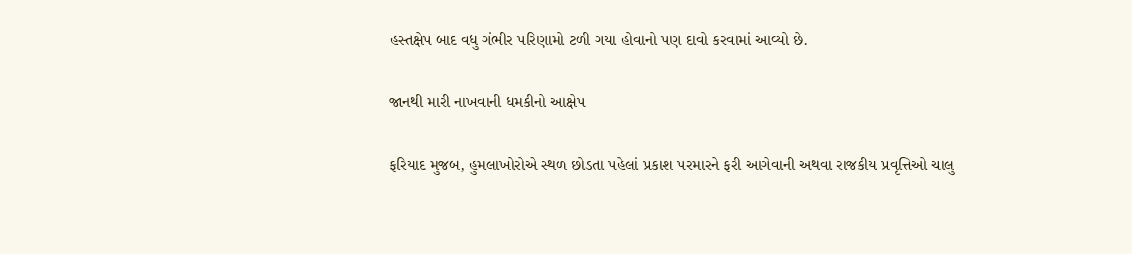હસ્તક્ષેપ બાદ વધુ ગંભીર પરિણામો ટળી ગયા હોવાનો પણ દાવો કરવામાં આવ્યો છે.

જાનથી મારી નાખવાની ધમકીનો આક્ષેપ

ફરિયાદ મુજબ, હુમલાખોરોએ સ્થળ છોડતા પહેલાં પ્રકાશ પરમારને ફરી આગેવાની અથવા રાજકીય પ્રવૃત્તિઓ ચાલુ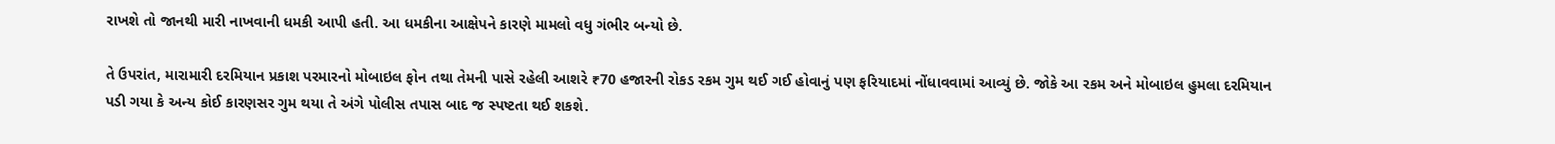રાખશે તો જાનથી મારી નાખવાની ધમકી આપી હતી. આ ધમકીના આક્ષેપને કારણે મામલો વધુ ગંભીર બન્યો છે.

તે ઉપરાંત, મારામારી દરમિયાન પ્રકાશ પરમારનો મોબાઇલ ફોન તથા તેમની પાસે રહેલી આશરે ₹70 હજારની રોકડ રકમ ગુમ થઈ ગઈ હોવાનું પણ ફરિયાદમાં નોંધાવવામાં આવ્યું છે. જોકે આ રકમ અને મોબાઇલ હુમલા દરમિયાન પડી ગયા કે અન્ય કોઈ કારણસર ગુમ થયા તે અંગે પોલીસ તપાસ બાદ જ સ્પષ્ટતા થઈ શકશે.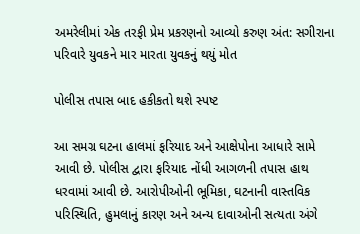અમરેલીમાં એક તરફી પ્રેમ પ્રકરણનો આવ્યો કરુણ અંત: સગીરાના પરિવારે યુવકને માર મારતા યુવકનું થયું મોત

પોલીસ તપાસ બાદ હકીકતો થશે સ્પષ્ટ

આ સમગ્ર ઘટના હાલમાં ફરિયાદ અને આક્ષેપોના આધારે સામે આવી છે. પોલીસ દ્વારા ફરિયાદ નોંધી આગળની તપાસ હાથ ધરવામાં આવી છે. આરોપીઓની ભૂમિકા, ઘટનાની વાસ્તવિક પરિસ્થિતિ, હુમલાનું કારણ અને અન્ય દાવાઓની સત્યતા અંગે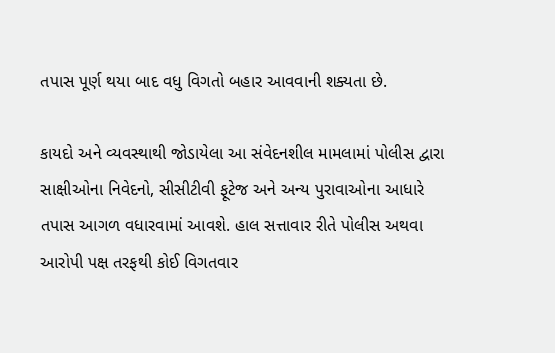તપાસ પૂર્ણ થયા બાદ વધુ વિગતો બહાર આવવાની શક્યતા છે.

કાયદો અને વ્યવસ્થાથી જોડાયેલા આ સંવેદનશીલ મામલામાં પોલીસ દ્વારા સાક્ષીઓના નિવેદનો, સીસીટીવી ફૂટેજ અને અન્ય પુરાવાઓના આધારે તપાસ આગળ વધારવામાં આવશે. હાલ સત્તાવાર રીતે પોલીસ અથવા આરોપી પક્ષ તરફથી કોઈ વિગતવાર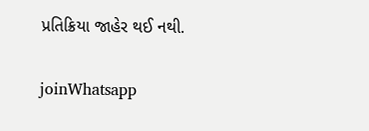પ્રતિક્રિયા જાહેર થઈ નથી.

joinWhatsapp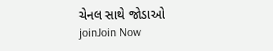ચેનલ સાથે જોડાઓ
joinJoin Now